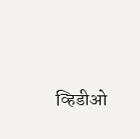व्हिडीओ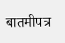बातमीपत्र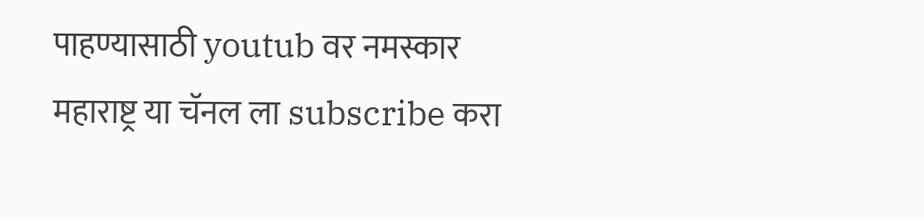पाहण्यासाठी youtub वर नमस्कार महाराष्ट्र या चॅनल ला subscribe करा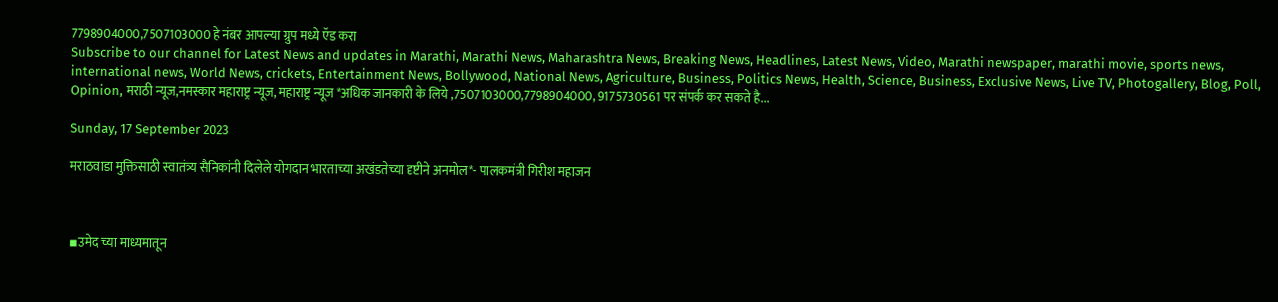7798904000,7507103000 हे नंबर आपल्या ग्रुप मध्ये ऍड करा
Subscribe to our channel for Latest News and updates in Marathi, Marathi News, Maharashtra News, Breaking News, Headlines, Latest News, Video, Marathi newspaper, marathi movie, sports news, international news, World News, crickets, Entertainment News, Bollywood, National News, Agriculture, Business, Politics News, Health, Science, Business, Exclusive News, Live TV, Photogallery, Blog, Poll, Opinion, मराठी न्यूज,नमस्कार महाराष्ट्र न्यूज, महाराष्ट्र न्यूज *अधिक जानकारी के लिये ,7507103000,7798904000, 9175730561 पर संपर्क कर सकते है...

Sunday, 17 September 2023

मराठवाडा मुक्तिसाठी स्वातंत्र्य सैनिकांनी दिलेले योगदान भारताच्या अखंडतेच्या दृष्टीने अनमोल*- पालकमंत्री गिरीश महाजन



▪उमेद च्या माध्यमातून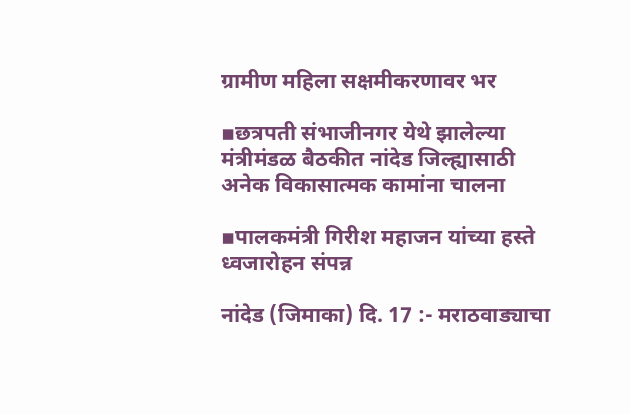ग्रामीण महिला सक्षमीकरणावर भर

▪छत्रपती संभाजीनगर येथे झालेल्या मंत्रीमंडळ बैठकीत नांदेड जिल्ह्यासाठी अनेक विकासात्मक कामांना चालना

▪पालकमंत्री गिरीश महाजन यांच्या हस्ते ध्वजारोहन संपन्न

नांदेड (जिमाका) दि. 17 :- मराठवाड्याचा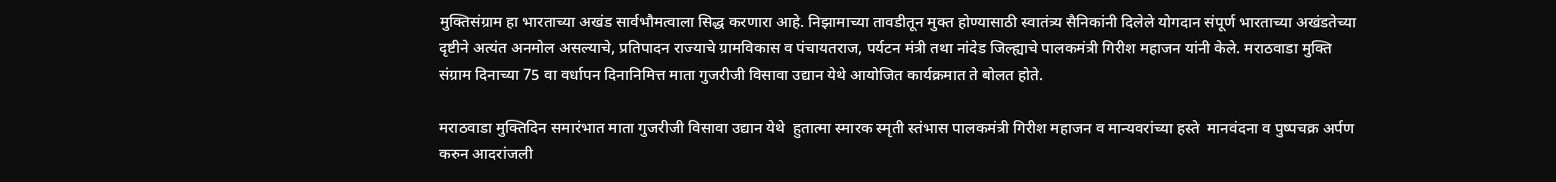मुक्तिसंग्राम हा भारताच्या अखंड सार्वभौमत्वाला सिद्ध करणारा आहे. निझामाच्या तावडीतून मुक्त होण्यासाठी स्वातंत्र्य सैनिकांनी दिलेले योगदान संपूर्ण भारताच्या अखंडतेच्या दृष्टीने अत्यंत अनमोल असल्याचे, प्रतिपादन राज्याचे ग्रामविकास व पंचायतराज, पर्यटन मंत्री तथा नांदेड जिल्ह्याचे पालकमंत्री गिरीश महाजन यांनी केले. मराठवाडा मुक्ति संग्राम दिनाच्या 75 वा वर्धापन दिनानिमित्त माता गुजरीजी विसावा उद्यान येथे आयोजित कार्यक्रमात ते बोलत होते.

मराठवाडा मुक्तिदिन समारंभात माता गुजरीजी विसावा उद्यान येथे  हुतात्मा स्मारक स्मृती स्तंभास पालकमंत्री गिरीश महाजन व मान्यवरांच्या हस्ते  मानवंदना व पुष्पचक्र अर्पण करुन आदरांजली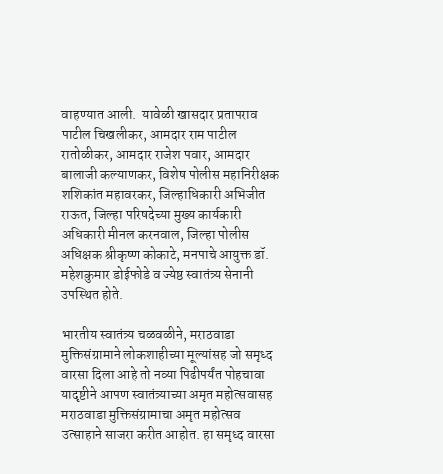वाहण्यात आली.  यावेळी खासदार प्रतापराव पाटील चिखलीकर, आमदार राम पाटील रातोळीकर, आमदार राजेश पवार, आमदार बालाजी कल्याणकर, विशेष पोलीस महानिरीक्षक शशिकांत महावरकर, जिल्हाधिकारी अभिजीत राऊत, जिल्हा परिषदेच्या मुख्य कार्यकारी अधिकारी मीनल करनवाल, जिल्हा पोलीस अधिक्षक श्रीकृष्ण कोकाटे, मनपाचे आयुक्त डॉ. महेशकुमार डोईफोडे व ज्येष्ठ स्वातंत्र्य सेनानी उपस्थित होते.

भारतीय स्वातंत्र्य चळवळीने, मराठवाडा मुक्तिसंग्रामाने लोकशाहीच्या मूल्यांसह जो समृध्द वारसा दिला आहे तो नव्या पिढीपर्यंत पोहचावा यादृष्टीने आपण स्वातंत्र्याच्या अमृत महोत्सवासह मराठवाडा मुक्तिसंग्रामाचा अमृत महोत्सव उत्साहाने साजरा करीत आहोत. हा समृध्द वारसा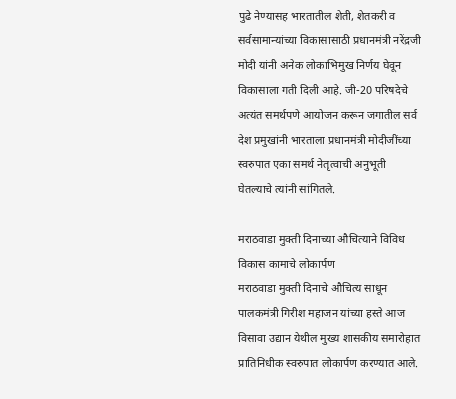पुढे नेण्यासह भारतातील शेती, शेतकरी व सर्वसामान्यांच्या विकासासाठी प्रधानमंत्री नरेंद्रजी मोदी यांनी अनेक लोकाभिमुख निर्णय घेवून विकासाला गती दिली आहे. जी-20 परिषदेचे अत्यंत समर्थपणे आयोजन करून जगातील सर्व देश प्रमुखांनी भारताला प्रधानमंत्री मोदीजींच्या स्वरुपात एका समर्थ नेतृत्वाची अनुभूती घेतल्याचे त्यांनी सांगितले.

मराठवाडा मुक्ती दिनाच्या औचित्याने विविध विकास कामाचे लोकार्पण
मराठवाडा मुक्ती दिनाचे औचित्य साधून पालकमंत्री गिरीश महाजन यांच्या हस्ते आज विसावा उद्यान येथील मुख्य शासकीय समारोहात प्रातिनिधीक स्वरुपात लोकार्पण करण्यात आले.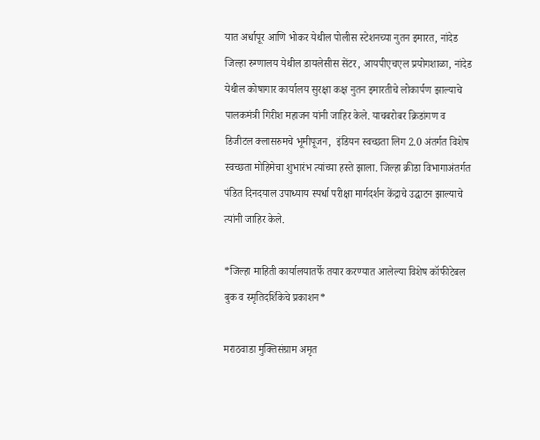यात अर्धापूर आणि भोकर येथील पोलीस स्टेशनच्या नुतन इमारत, नांदेड जिल्हा रुग्णालय येथील डायलेसीस सेंटर, आयपीएचएल प्रयोगशाळा, नांदेड येथील कोषागार कार्यालय सुरक्षा कक्ष नुतन इमारतीचे लोकार्पण झाल्याचे पालकमंत्री गिरीश महाजन यांनी जाहिर केले. याचबरोबर क्रिडांगण व डिजीटल क्लासरुमचे भूमीपूजन,  इंडियन स्वच्छता लिग 2.0 अंतर्गत विशेष स्वच्छता मोहिमेचा शुभारंभ त्यांच्या हस्ते झाला. जिल्हा क्रीडा विभागाअंतर्गत पंडित दिनदयाल उपाध्याय स्पर्धा परीक्षा मार्गदर्शन केंद्राचे उद्घाटन झाल्याचे त्यांनी जाहिर केले.

*जिल्हा माहिती कार्यालयातर्फे तयार करण्यात आलेल्या विशेष कॉफीटेबल बुक व स्मृतिदर्शिकेचे प्रकाशन*

मराठवाडा मुक्तिसंग्राम अमृत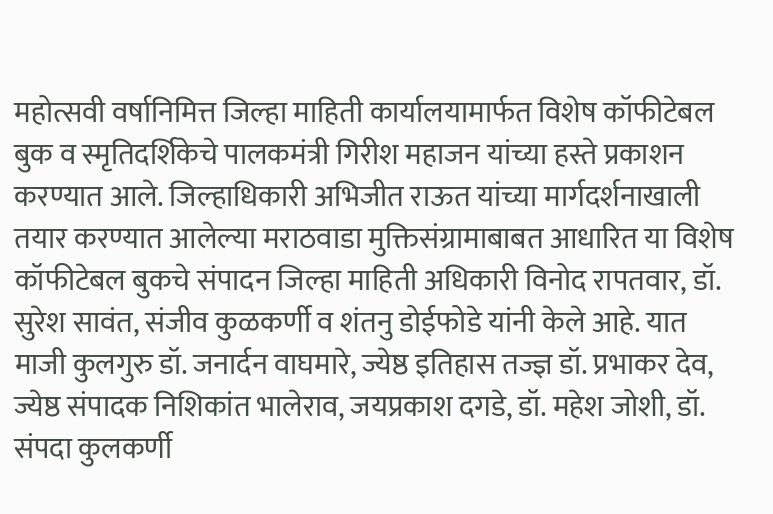महोत्सवी वर्षानिमित्त जिल्हा माहिती कार्यालयामार्फत विशेष कॉफीटेबल बुक व स्मृतिदर्शिकेचे पालकमंत्री गिरीश महाजन यांच्या हस्ते प्रकाशन करण्यात आले. जिल्हाधिकारी अभिजीत राऊत यांच्या मार्गदर्शनाखाली तयार करण्यात आलेल्या मराठवाडा मुक्तिसंग्रामाबाबत आधारित या विशेष कॉफीटेबल बुकचे संपादन जिल्हा माहिती अधिकारी विनोद रापतवार, डॉ. सुरेश सावंत, संजीव कुळकर्णी व शंतनु डोईफोडे यांनी केले आहे. यात माजी कुलगुरु डॉ. जनार्दन वाघमारे, ज्येष्ठ इतिहास तज्ज्ञ डॉ. प्रभाकर देव, ज्येष्ठ संपादक निशिकांत भालेराव, जयप्रकाश दगडे, डॉ. महेश जोशी, डॉ. संपदा कुलकर्णी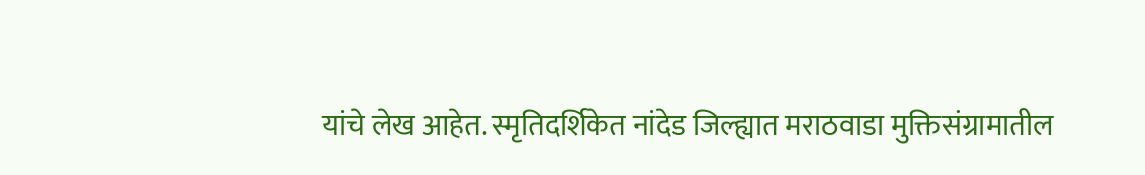यांचे लेख आहेत. स्मृतिदर्शिकेत नांदेड जिल्ह्यात मराठवाडा मुक्तिसंग्रामातील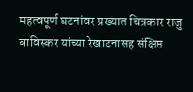महत्वपूर्ण घटनांवर प्रख्यात चित्रकार राजु बाविस्कर यांच्या रेखाटनासह संक्षिप्त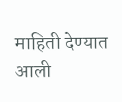माहिती देण्यात आली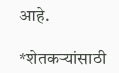आहे.

*शेतकऱ्यांसाठी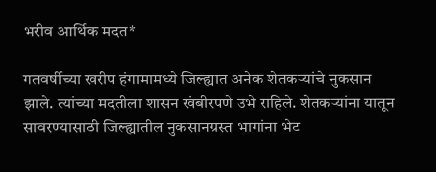भरीव आर्थिक मदत*

गतवर्षीच्या खरीप हंगामामध्ये जिल्ह्यात अनेक शेतकऱ्यांचे नुकसान झाले. त्यांच्या मदतीला शासन खंबीरपणे उभे राहिले. शेतकऱ्यांना यातून सावरण्यासाठी जिल्ह्यातील नुकसानग्रस्त भागांना भेट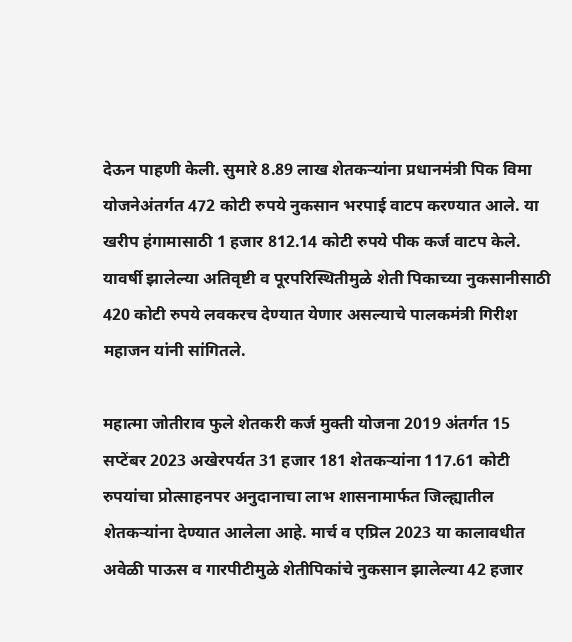देऊन पाहणी केली. सुमारे 8.89 लाख शेतकऱ्यांना प्रधानमंत्री पिक विमा योजनेअंतर्गत 472 कोटी रुपये नुकसान भरपाई वाटप करण्यात आले. या खरीप हंगामासाठी 1 हजार 812.14 कोटी रुपये पीक कर्ज वाटप केले. यावर्षी झालेल्या अतिवृष्टी व पूरपरिस्थितीमुळे शेती पिकाच्या नुकसानीसाठी 420 कोटी रुपये लवकरच देण्यात येणार असल्याचे पालकमंत्री गिरीश महाजन यांनी सांगितले.

महात्मा जोतीराव फुले शेतकरी कर्ज मुक्ती योजना 2019 अंतर्गत 15 सप्टेंबर 2023 अखेरपर्यत 31 हजार 181 शेतकऱ्यांना 117.61 कोटी रुपयांचा प्रोत्साहनपर अनुदानाचा लाभ शासनामार्फत जिल्ह्यातील शेतकऱ्यांना देण्यात आलेला आहे. मार्च व एप्रिल 2023 या कालावधीत अवेळी पाऊस व गारपीटीमुळे शेतीपिकांचे नुकसान झालेल्या 42 हजार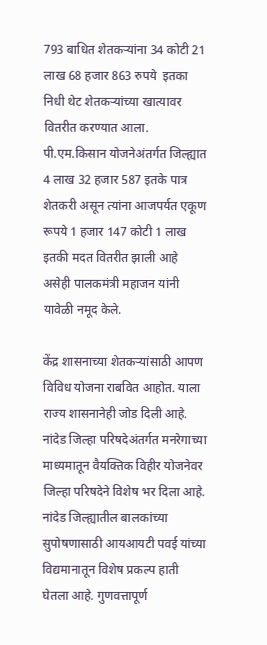793 बाधित शेतकऱ्यांना 34 कोटी 21 लाख 68 हजार 863 रुपये  इतका निधी थेट शेतकऱ्यांच्या खात्‍यावर वितरीत करण्‍यात आला. पी.एम.किसान योजनेअंतर्गत जिल्ह्यात 4 लाख 32 हजार 587 इतके पात्र शेतकरी असून त्‍यांना आजपर्यत एकूण रूपये 1 हजार 147 कोटी 1 लाख इतकी मदत वितरीत झाली आहे असेही पालकमंत्री महाजन यांनी यावेळी नमूद केले.

केंद्र शासनाच्या शेतकऱ्यांसाठी आपण विविध योजना राबवित आहोत. याला राज्य शासनानेही जोड दिली आहे. नांदेड जिल्हा परिषदेअंतर्गत मनरेगाच्या माध्यमातून वैयक्तिक विहीर योजनेवर जिल्हा परिषदेने विशेष भर दिला आहे. नांदेड जिल्ह्यातील बालकांच्या सुपोषणासाठी आयआयटी पवई यांच्या विद्यमानातून विशेष प्रकल्प हाती घेतला आहे. गुणवत्तापूर्ण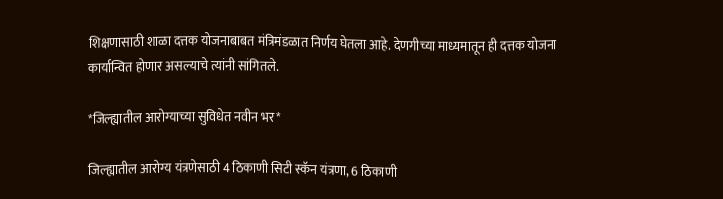शिक्षणासाठी शाळा दत्तक योजनाबाबत मंत्रिमंडळात निर्णय घेतला आहे. देणगीच्या माध्यमातून ही दत्तक योजना कार्यान्वित होणार असल्याचे त्यांनी सांगितले.

*जिल्ह्यातील आरोग्याच्या सुविधेत नवीन भर*

जिल्ह्यातील आरोग्य यंत्रणेसाठी 4 ठिकाणी सिटी स्कॅन यंत्रणा, 6 ठिकाणी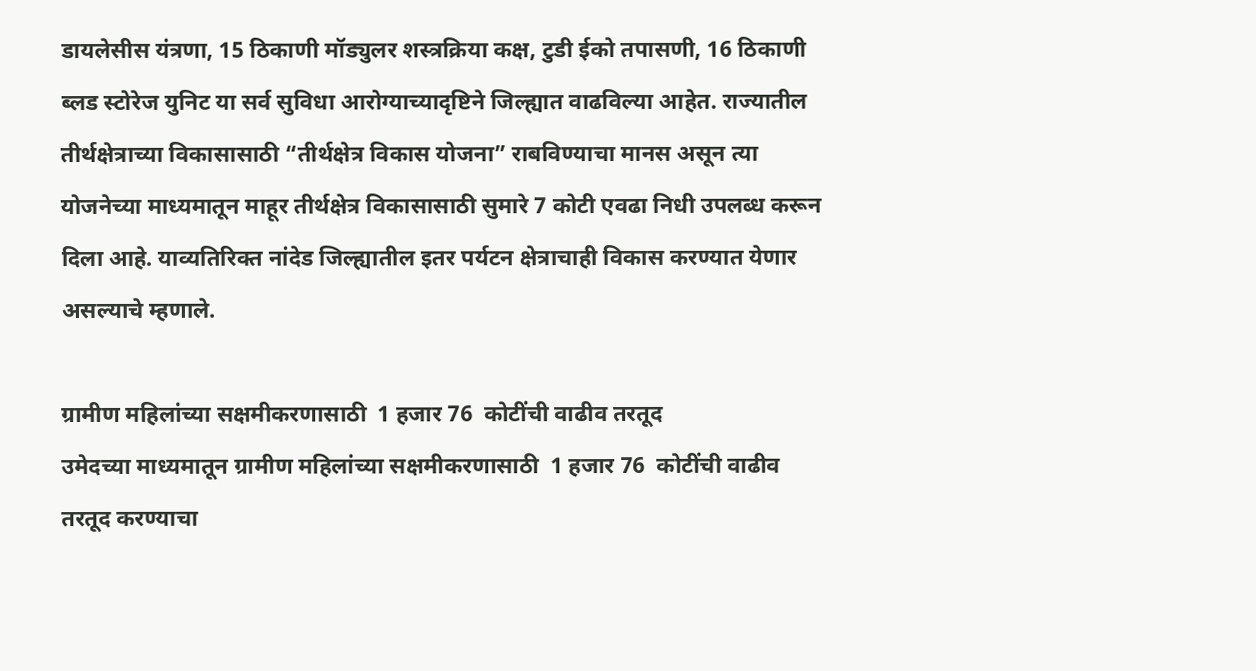डायलेसीस यंत्रणा, 15 ठिकाणी मॉड्युलर शस्त्रक्रिया कक्ष, टुडी ईको तपासणी, 16 ठिकाणी ब्लड स्टोरेज युनिट या सर्व सुविधा आरोग्याच्यादृष्टिने जिल्ह्यात वाढविल्या आहेत. राज्यातील तीर्थक्षेत्राच्या विकासासाठी “तीर्थक्षेत्र विकास योजना” राबविण्याचा मानस असून त्या योजनेच्या माध्यमातून माहूर तीर्थक्षेत्र विकासासाठी सुमारे 7 कोटी एवढा निधी उपलब्ध करून दिला आहे. याव्यतिरिक्त नांदेड जिल्ह्यातील इतर पर्यटन क्षेत्राचाही विकास करण्यात येणार असल्याचे म्हणाले.

ग्रामीण महिलांच्या सक्षमीकरणासाठी  1 हजार 76  कोटींची वाढीव तरतूद
उमेदच्या माध्यमातून ग्रामीण महिलांच्या सक्षमीकरणासाठी  1 हजार 76  कोटींची वाढीव तरतूद करण्याचा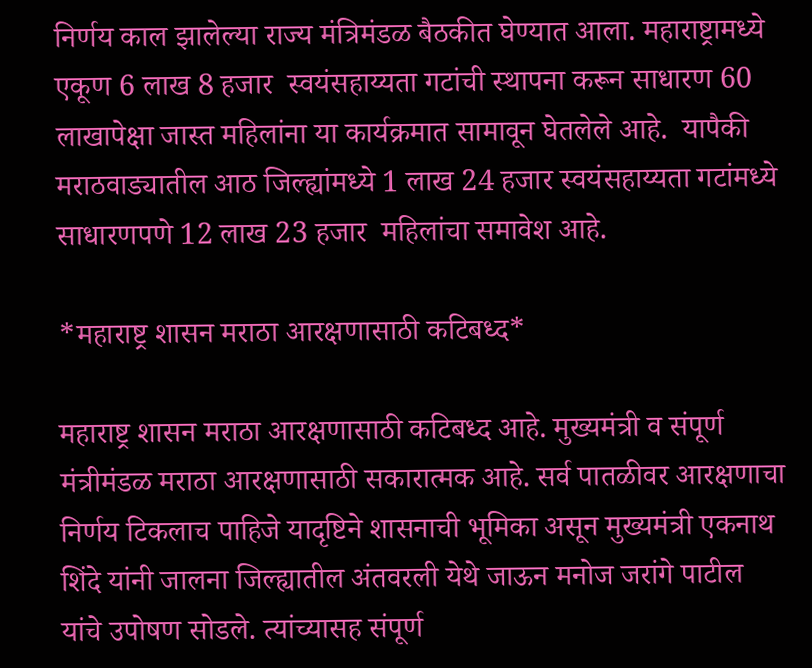निर्णय काल झालेल्या राज्य मंत्रिमंडळ बैठकीत घेण्यात आला. महाराष्ट्रामध्ये एकूण 6 लाख 8 हजार  स्वयंसहाय्यता गटांची स्थापना करून साधारण 60 लाखापेक्षा जास्त महिलांना या कार्यक्रमात सामावून घेतलेले आहे.  यापैकी मराठवाड्यातील आठ जिल्ह्यांमध्ये 1 लाख 24 हजार स्वयंसहाय्यता गटांमध्ये साधारणपणे 12 लाख 23 हजार  महिलांचा समावेश आहे.

*महाराष्ट्र शासन मराठा आरक्षणासाठी कटिबध्द*

महाराष्ट्र शासन मराठा आरक्षणासाठी कटिबध्द आहे. मुख्यमंत्री व संपूर्ण मंत्रीमंडळ मराठा आरक्षणासाठी सकारात्मक आहे. सर्व पातळीवर आरक्षणाचा निर्णय टिकलाच पाहिजे यादृष्टिने शासनाची भूमिका असून मुख्यमंत्री एकनाथ शिंदे यांनी जालना जिल्ह्यातील अंतवरली येथे जाऊन मनोज जरांगे पाटील यांचे उपोषण सोडले. त्यांच्यासह संपूर्ण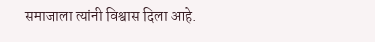समाजाला त्यांनी विश्वास दिला आहे.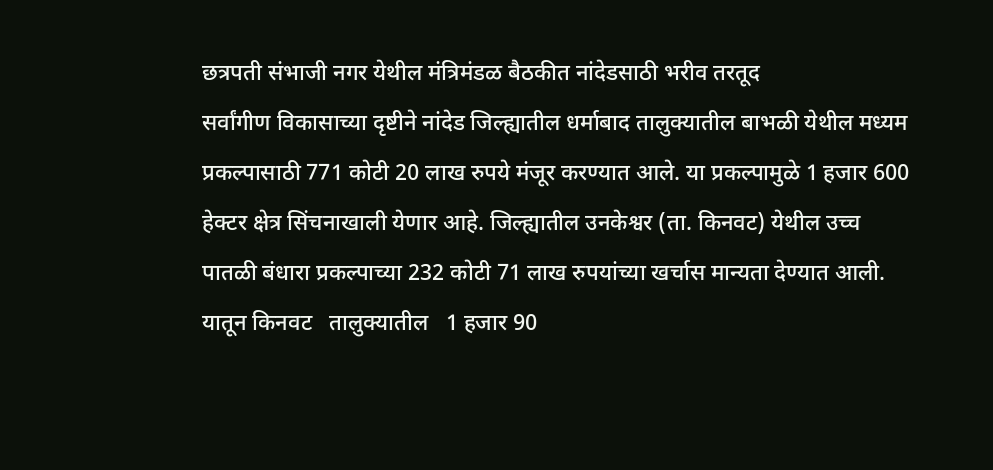छत्रपती संभाजी नगर येथील मंत्रिमंडळ बैठकीत नांदेडसाठी भरीव तरतूद
सर्वांगीण विकासाच्या दृष्टीने नांदेड जिल्ह्यातील धर्माबाद तालुक्यातील बाभळी येथील मध्यम प्रकल्पासाठी 771 कोटी 20 लाख रुपये मंजूर करण्यात आले. या प्रकल्पामुळे 1 हजार 600 हेक्टर क्षेत्र सिंचनाखाली येणार आहे. जिल्ह्यातील उनकेश्वर (ता. किनवट) येथील उच्च पातळी बंधारा प्रकल्पाच्या 232 कोटी 71 लाख रुपयांच्या खर्चास मान्यता देण्यात आली. यातून किनवट   तालुक्यातील   1 हजार 90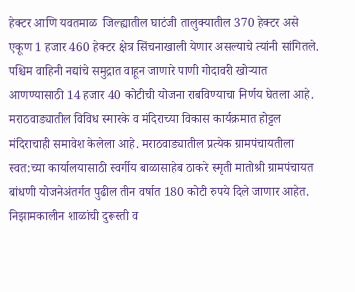हेक्टर आणि यवतमाळ  जिल्ह्यातील घाटंजी तालुक्यातील 370 हेक्टर असे एकूण 1 हजार 460 हेक्टर क्षेत्र सिंचनाखाली येणार असल्याचे त्यांनी सांगितले.
पश्चिम वाहिनी नद्यांचे समुद्रात वाहून जाणारे पाणी गोदावरी खोऱ्यात आणण्यासाठी 14 हजार 40 कोटीची योजना राबविण्याचा निर्णय घेतला आहे. मराठवाड्यातील विविध स्मारके व मंदिराच्या विकास कार्यक्रमात होट्टल मंदिराचाही समावेश केलेला आहे. मराठवाड्यातील प्रत्येक ग्रामपंचायतीला स्वत:च्या कार्यालयासाठी स्वर्गीय बाळासाहेब ठाकरे स्मृती मातोश्री ग्रामपंचायत बांधणी योजनेअंतर्गत पुढील तीन वर्षात 180 कोटी रुपये दिले जाणार आहेत. निझामकालीन शाळांची दुरूस्ती व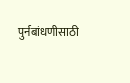पुर्नबांधणीसाठी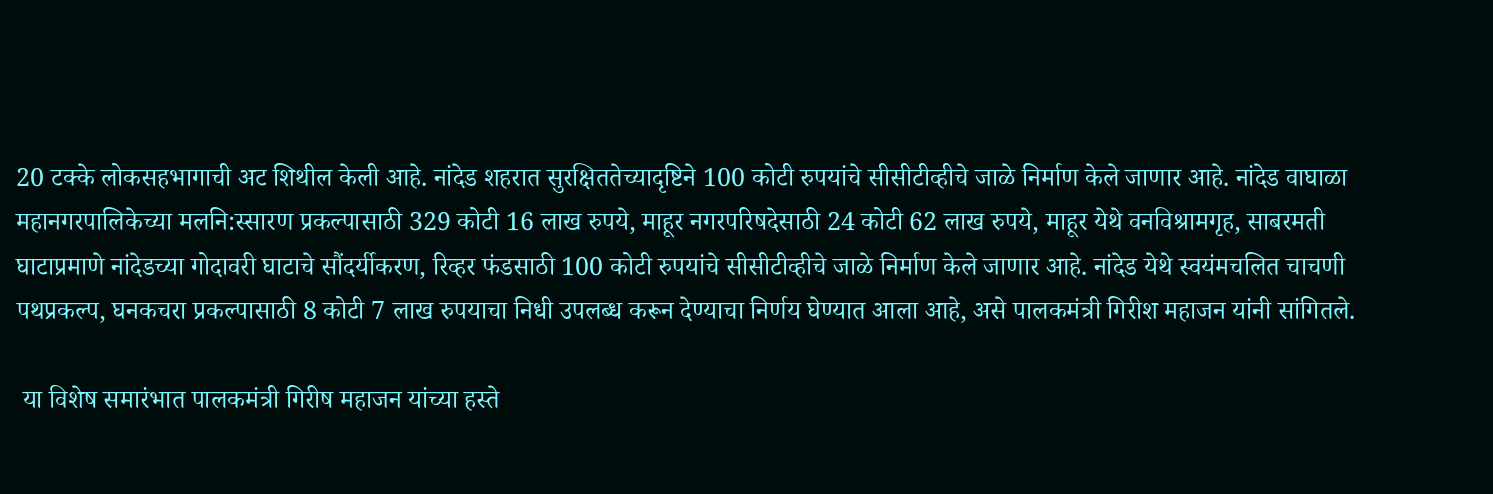20 टक्के लोकसहभागाची अट शिथील केली आहे. नांदेड शहरात सुरक्षिततेच्यादृष्टिने 100 कोटी रुपयांचे सीसीटीव्हीचे जाळे निर्माण केले जाणार आहे. नांदेड वाघाळा महानगरपालिकेच्या मलनि:स्सारण प्रकल्पासाठी 329 कोटी 16 लाख रुपये, माहूर नगरपरिषदेसाठी 24 कोटी 62 लाख रुपये, माहूर येथे वनविश्रामगृह, साबरमती घाटाप्रमाणे नांदेडच्या गोदावरी घाटाचे सौंदर्यीकरण, रिव्हर फंडसाठी 100 कोटी रुपयांचे सीसीटीव्हीचे जाळे निर्माण केले जाणार आहे. नांदेड येथे स्वयंमचलित चाचणी पथप्रकल्प, घनकचरा प्रकल्पासाठी 8 कोटी 7 लाख रुपयाचा निधी उपलब्ध करून देण्याचा निर्णय घेण्यात आला आहे, असे पालकमंत्री गिरीश महाजन यांनी सांगितले.

 या विशेष समारंभात पालकमंत्री गिरीष महाजन यांच्या हस्ते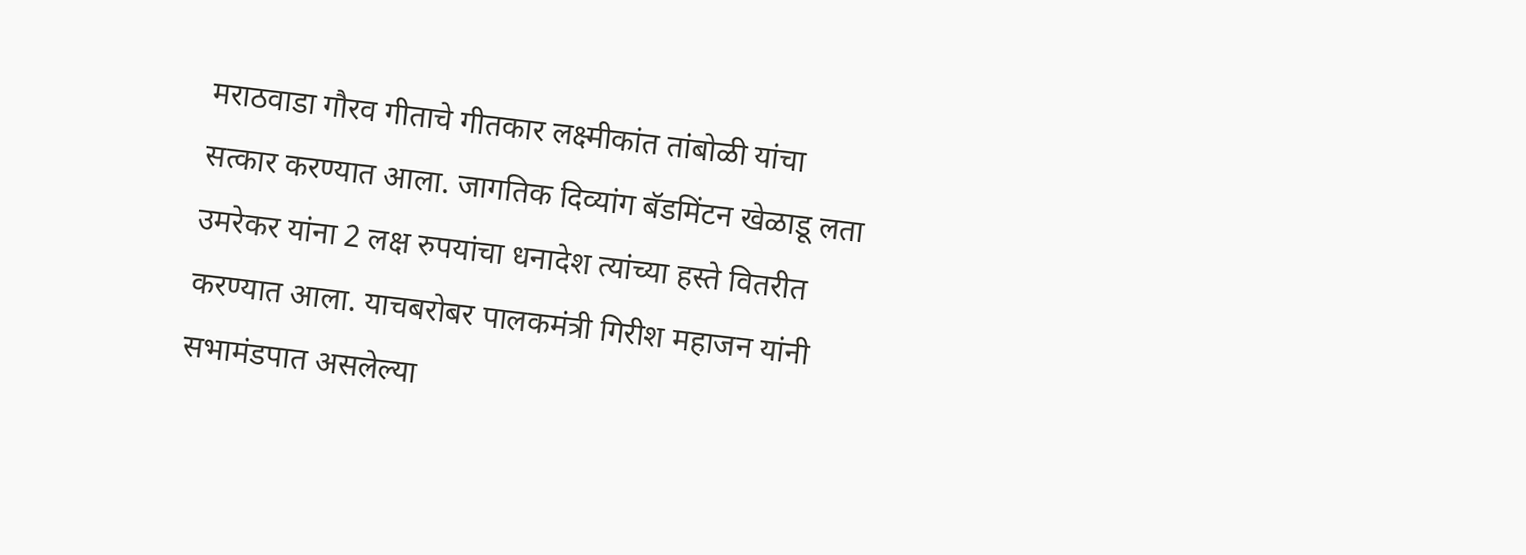मराठवाडा गौरव गीताचे गीतकार लक्ष्मीकांत तांबोळी यांचा सत्कार करण्यात आला. जागतिक दिव्यांग बॅडमिंटन खेळाडू लता उमरेकर यांना 2 लक्ष रुपयांचा धनादेश त्यांच्या हस्ते वितरीत करण्यात आला. याचबरोबर पालकमंत्री गिरीश महाजन यांनी सभामंडपात असलेल्या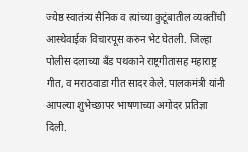ज्येष्ठ स्वातंत्र्य सैनिक व त्यांच्या कुटूंबातील व्यक्तींची आस्थेवाईक विचारपूस करुन भेट घेतली. जिल्हा पोलीस दलाच्या बँड पथकाने राष्ट्रगीतासह महाराष्ट्र गीत, व मराठवाडा गीत सादर केले. पालकमंत्री यांनी आपल्या शुभेच्छापर भाषणाच्या अगोदर प्रतिज्ञा दिली.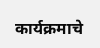कार्यक्रमाचे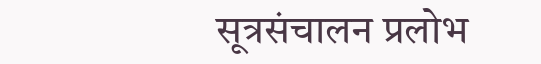सूत्रसंचालन प्रलोभ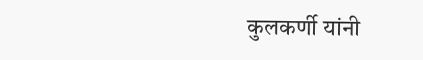कुलकर्णी यांनी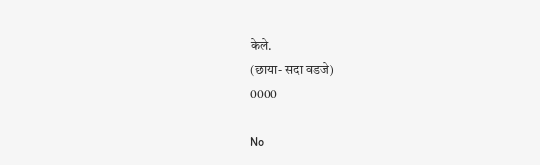केले.
(छाया- सदा वडजे)
0000

No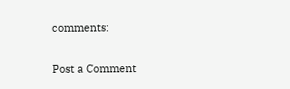comments:

Post a Comment